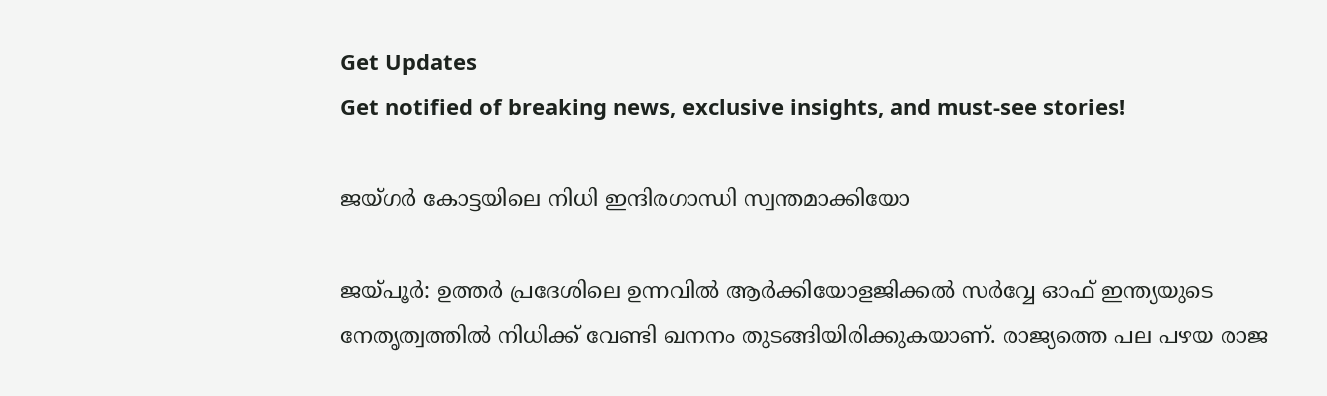Get Updates
Get notified of breaking news, exclusive insights, and must-see stories!

ജയ്ഗര്‍ കോട്ടയിലെ നിധി ഇന്ദിരഗാന്ധി സ്വന്തമാക്കിയോ

ജയ്പൂര്‍: ഉത്തര്‍ പ്രദേശിലെ ഉന്നവില്‍ ആര്‍ക്കിയോളജിക്കല്‍ സര്‍വ്വേ ഓഫ് ഇന്ത്യയുടെ നേതൃത്വത്തില്‍ നിധിക്ക് വേണ്ടി ഖനനം തുടങ്ങിയിരിക്കുകയാണ്. രാജ്യത്തെ പല പഴയ രാജ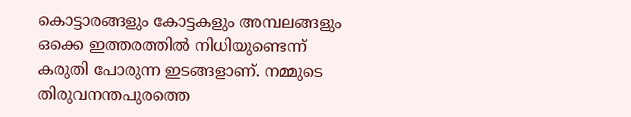കൊട്ടാരങ്ങളും കോട്ടകളും അമ്പലങ്ങളും ഒക്കെ ഇത്തരത്തില്‍ നിധിയുണ്ടെന്ന് കരുതി പോരുന്ന ഇടങ്ങളാണ്. നമ്മുടെ തിരുവനന്തപുരത്തെ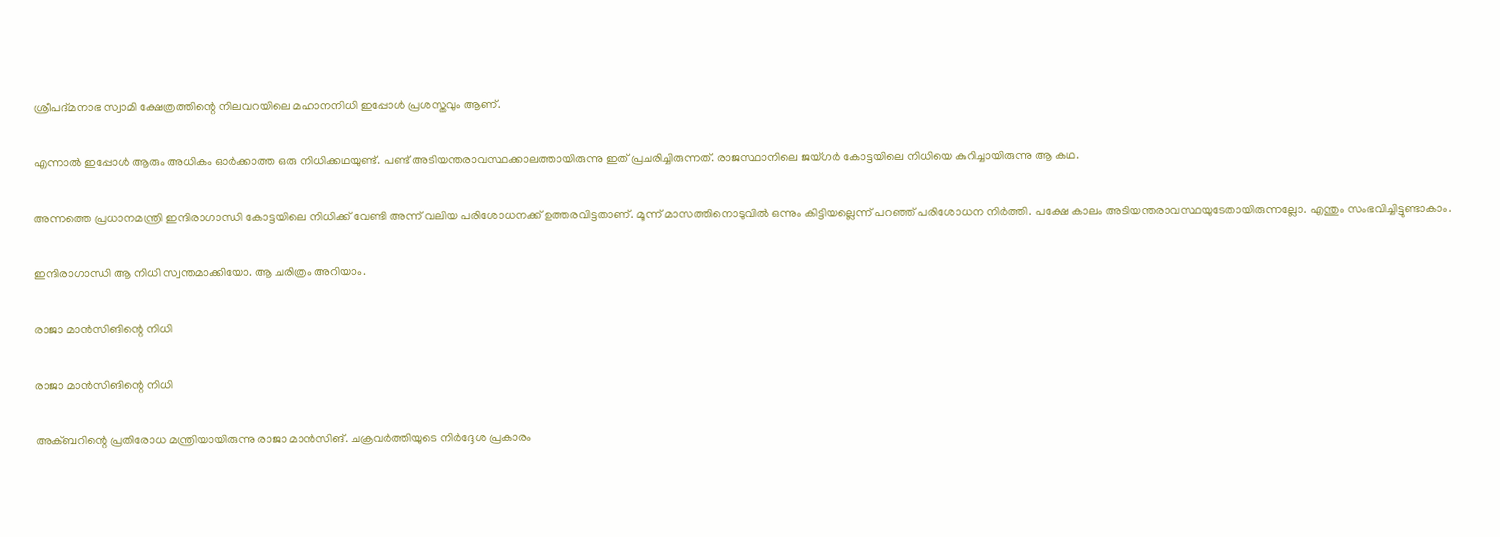ശ്രീപദ്മനാഭ സ്വാമി ക്ഷേത്രത്തിന്റെ നിലവറയിലെ മഹാനനിധി ഇപ്പോള്‍ പ്രശസ്തവും ആണ്.

എന്നാല്‍ ഇപ്പോള്‍ ആരും അധികം ഓര്‍ക്കാത്ത ഒരു നിധിക്കഥയുണ്ട്. പണ്ട് അടിയന്തരാവസ്ഥക്കാലത്തായിരുന്നു ഇത് പ്രചരിച്ചിരുന്നത്. രാജസ്ഥാനിലെ ജയ്ഗര്‍ കോട്ടയിലെ നിധിയെ കുറിച്ചായിരുന്നു ആ കഥ.

അന്നത്തെ പ്രധാനമന്ത്രി ഇന്ദിരാഗാന്ധി കോട്ടയിലെ നിധിക്ക് വേണ്ടി അന്ന് വലിയ പരിശോധനക്ക് ഉത്തരവിട്ടതാണ്. മൂന്ന് മാസത്തിനൊടുവില്‍ ഒന്നും കിട്ടിയല്ലെന്ന് പറഞ്ഞ് പരിശോധന നിര്‍ത്തി. പക്ഷേ കാലം അടിയന്തരാവസ്ഥയുടേതായിരുന്നല്ലോ. എന്തും സംഭവിച്ചിട്ടുണ്ടാകാം.

ഇന്ദിരാഗാന്ധി ആ നിധി സ്വന്തമാക്കിയോ. ആ ചരിത്രം അറിയാം.

രാജാ മാന്‍സിങിന്റെ നിധി

രാജാ മാന്‍സിങിന്റെ നിധി

അക്ബറിന്റെ പ്രതിരോധ മന്ത്രിയായിരുന്നു രാജാ മാന്‍സിങ്. ചക്രവര്‍ത്തിയുടെ നിര്‍ദ്ദേശ പ്രകാരം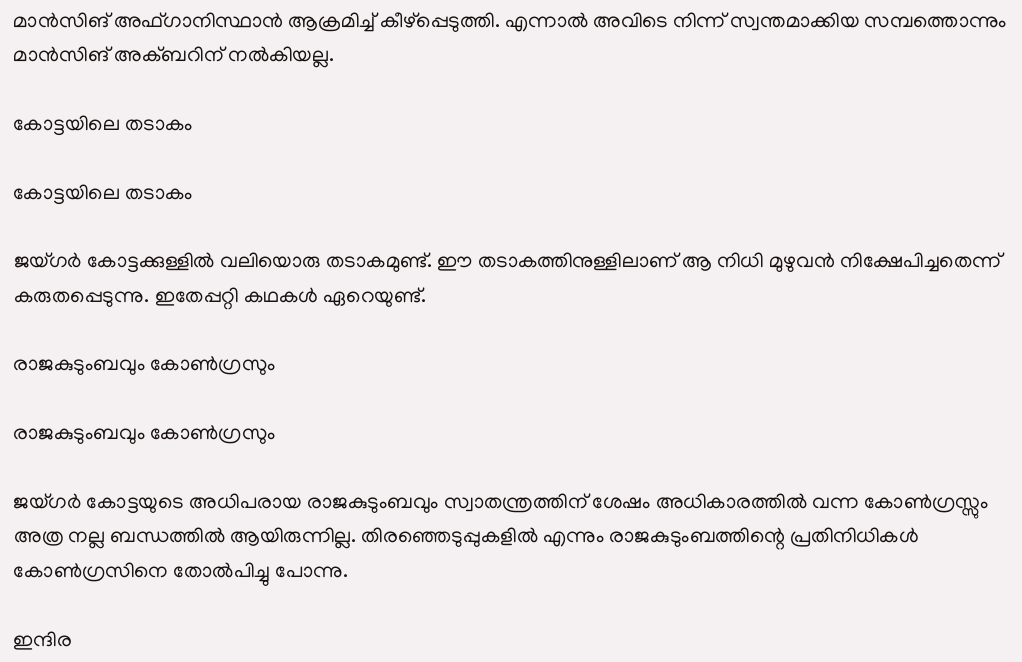മാന്‍സിങ് അഫ്ഗാനിസ്ഥാന്‍ ആക്രമിച്ച് കീഴ്‌പ്പെടുത്തി. എന്നാല്‍ അവിടെ നിന്ന് സ്വന്തമാക്കിയ സമ്പത്തൊന്നും മാന്‍സിങ് അക്ബറിന് നല്‍കിയല്ല.

കോട്ടയിലെ തടാകം

കോട്ടയിലെ തടാകം

ജയ്ഗര്‍ കോട്ടക്കുള്ളില്‍ വലിയൊരു തടാകമുണ്ട്. ഈ തടാകത്തിനുള്ളിലാണ് ആ നിധി മുഴുവന്‍ നിക്ഷേപിച്ചതെന്ന് കരുതപ്പെടുന്നു. ഇതേപ്പറ്റി കഥകള്‍ ഏറെയുണ്ട്.

രാജകുടുംബവും കോണ്‍ഗ്രസും

രാജകുടുംബവും കോണ്‍ഗ്രസും

ജയ്ഗര്‍ കോട്ടയുടെ അധിപരായ രാജകുടുംബവും സ്വാതന്ത്രത്തിന് ശേഷം അധികാരത്തില്‍ വന്ന കോണ്‍ഗ്രസ്സും അത്ര നല്ല ബന്ധത്തില്‍ ആയിരുന്നില്ല. തിരഞ്ഞെടുപ്പുകളില്‍ എന്നും രാജകുടുംബത്തിന്റെ പ്രതിനിധികള്‍ കോണ്‍ഗ്രസിനെ തോല്‍പിച്ചു പോന്നു.

ഇന്ദിര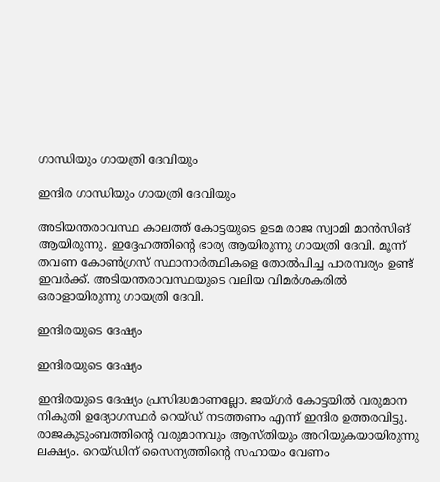ഗാന്ധിയും ഗായത്രി ദേവിയും

ഇന്ദിര ഗാന്ധിയും ഗായത്രി ദേവിയും

അടിയന്തരാവസ്ഥ കാലത്ത് കോട്ടയുടെ ഉടമ രാജ സ്വാമി മാന്‍സിങ് ആയിരുന്നു. ഇദ്ദേഹത്തിന്റെ ഭാര്യ ആയിരുന്നു ഗായത്രി ദേവി. മൂന്ന് തവണ കോണ്‍ഗ്രസ് സ്ഥാനാര്‍ത്ഥികളെ തോല്‍പിച്ച പാരമ്പര്യം ഉണ്ട് ഇവര്‍ക്ക്. അടിയന്തരാവസ്ഥയുടെ വലിയ വിമര്‍ശകരില്‍ ഒരാളായിരുന്നു ഗായത്രി ദേവി.

ഇന്ദിരയുടെ ദേഷ്യം

ഇന്ദിരയുടെ ദേഷ്യം

ഇന്ദിരയുടെ ദേഷ്യം പ്രസിദ്ധമാണല്ലോ. ജയ്ഗര്‍ കോട്ടയില്‍ വരുമാന നികുതി ഉദ്യോഗസ്ഥര്‍ റെയ്ഡ് നടത്തണം എന്ന് ഇന്ദിര ഉത്തരവിട്ടു. രാജകുടുംബത്തിന്റെ വരുമാനവും ആസ്തിയും അറിയുകയായിരുന്നു ലക്ഷ്യം. റെയ്ഡിന് സൈന്യത്തിന്റെ സഹായം വേണം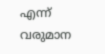എന്ന് വരുമാന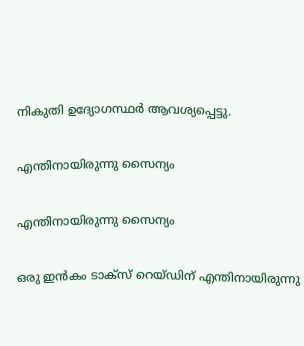നികുതി ഉദ്യോഗസ്ഥര്‍ ആവശ്യപ്പെട്ടു.

എന്തിനായിരുന്നു സൈന്യം

എന്തിനായിരുന്നു സൈന്യം

ഒരു ഇന്‍കം ടാക്‌സ് റെയ്ഡിന് എന്തിനായിരുന്നു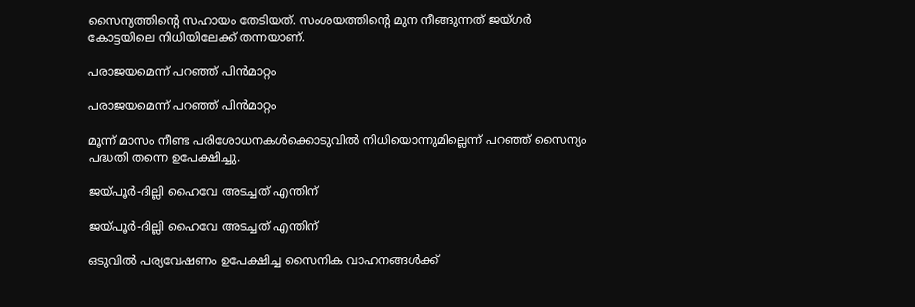സൈന്യത്തിന്റെ സഹായം തേടിയത്. സംശയത്തിന്റെ മുന നീങ്ങുന്നത് ജയ്ഗര്‍ കോട്ടയിലെ നിധിയിലേക്ക് തന്നയാണ്.

പരാജയമെന്ന് പറഞ്ഞ് പിന്‍മാറ്റം

പരാജയമെന്ന് പറഞ്ഞ് പിന്‍മാറ്റം

മൂന്ന് മാസം നീണ്ട പരിശോധനകള്‍ക്കൊടുവില്‍ നിധിയൊന്നുമില്ലെന്ന് പറഞ്ഞ് സൈന്യം പദ്ധതി തന്നെ ഉപേക്ഷിച്ചു.

ജയ്പൂര്‍-ദില്ലി ഹൈവേ അടച്ചത് എന്തിന്

ജയ്പൂര്‍-ദില്ലി ഹൈവേ അടച്ചത് എന്തിന്

ഒടുവില്‍ പര്യവേഷണം ഉപേക്ഷിച്ച സൈനിക വാഹനങ്ങള്‍ക്ക്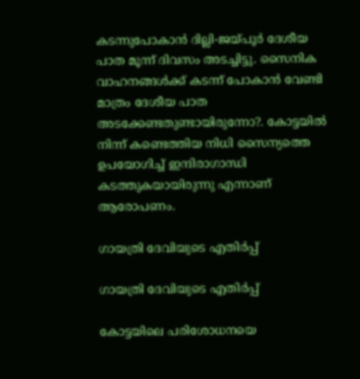കടന്നുപോകാന്‍ ദില്ലി-ജയ്പൂര്‍ ദേശീയ പാത മൂന്ന് ദിവസം അടച്ചിട്ടു. സൈനിക വാഹനങ്ങള്‍ക്ക് കടന്ന് പോകാന്‍ വേണ്ടി മാത്രം ദേശീയ പാത അടക്കേണ്ടതുണ്ടായിരുന്നോ?. കോട്ടയില്‍ നിന്ന് കണ്ടെത്തിയ നിധി സൈന്യത്തെ ഉപയോഗിച്ച് ഇന്ദിരാഗാന്ധി കടത്തുകയായിരുന്നു എന്നാണ് ആരോപണം.

ഗായത്രി ദേവിയുടെ എതിര്‍പ്പ്

ഗായത്രി ദേവിയുടെ എതിര്‍പ്പ്

കോട്ടയിലെ പരിശോധനയെ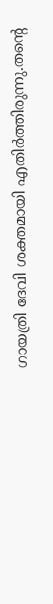ഗായത്രി ദേവി ശക്തമായി എതിര്‍ത്തിരുന്നു.തന്റെ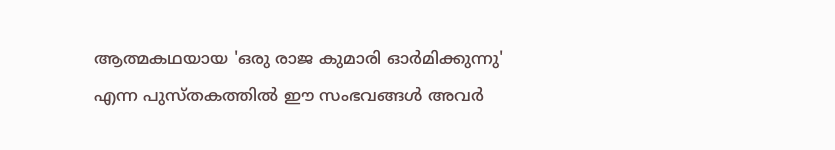ആത്മകഥയായ 'ഒരു രാജ കുമാരി ഓര്‍മിക്കുന്നു' എന്ന പുസ്തകത്തില്‍ ഈ സംഭവങ്ങള്‍ അവര്‍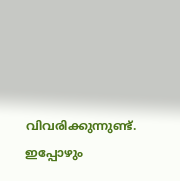വിവരിക്കുന്നുണ്ട്. ഇപ്പോഴും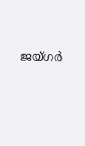ജയ്ഗര്‍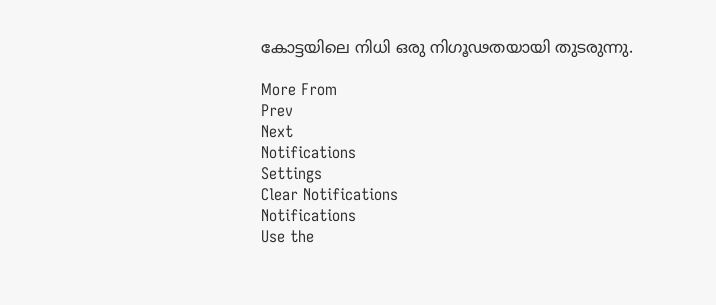കോട്ടയിലെ നിധി ഒരു നിഗൂഢതയായി തുടരുന്നു.

More From
Prev
Next
Notifications
Settings
Clear Notifications
Notifications
Use the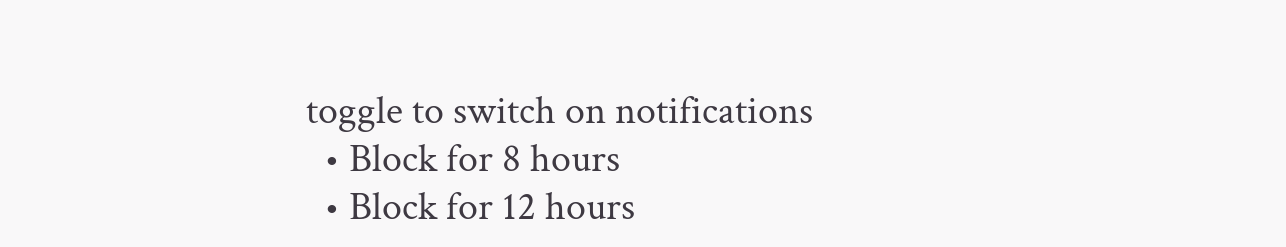toggle to switch on notifications
  • Block for 8 hours
  • Block for 12 hours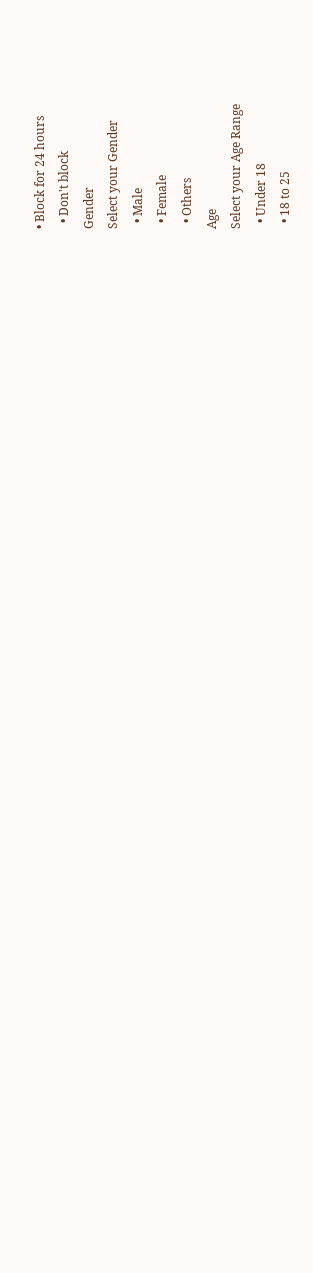• Block for 24 hours
  • Don't block
Gender
Select your Gender
  • Male
  • Female
  • Others
Age
Select your Age Range
  • Under 18
  • 18 to 25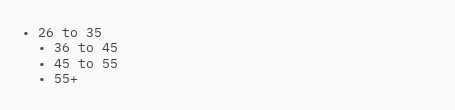• 26 to 35
  • 36 to 45
  • 45 to 55
  • 55+